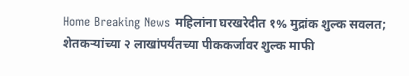Home Breaking News महिलांना घरखरेदीत १% मुद्रांक शुल्क सवलत; शेतकऱ्यांच्या २ लाखांपर्यंतच्या पीककर्जावर शुल्क माफी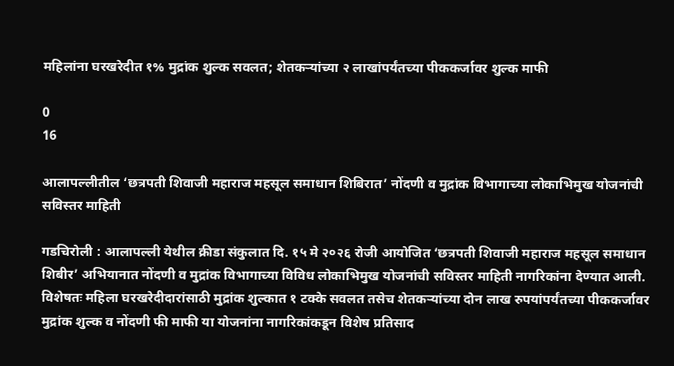महिलांना घरखरेदीत १% मुद्रांक शुल्क सवलत; शेतकऱ्यांच्या २ लाखांपर्यंतच्या पीककर्जावर शुल्क माफी

0
16

आलापल्लीतील ‘छत्रपती शिवाजी महाराज महसूल समाधान शिबिरात’ नोंदणी व मुद्रांक विभागाच्या लोकाभिमुख योजनांची सविस्तर माहिती

गडचिरोली : आलापल्ली येथील क्रीडा संकुलात दि. १५ मे २०२६ रोजी आयोजित ‘छत्रपती शिवाजी महाराज महसूल समाधान शिबीर’ अभियानात नोंदणी व मुद्रांक विभागाच्या विविध लोकाभिमुख योजनांची सविस्तर माहिती नागरिकांना देण्यात आली. विशेषतः महिला घरखरेदीदारांसाठी मुद्रांक शुल्कात १ टक्के सवलत तसेच शेतकऱ्यांच्या दोन लाख रुपयांपर्यंतच्या पीककर्जावर मुद्रांक शुल्क व नोंदणी फी माफी या योजनांना नागरिकांकडून विशेष प्रतिसाद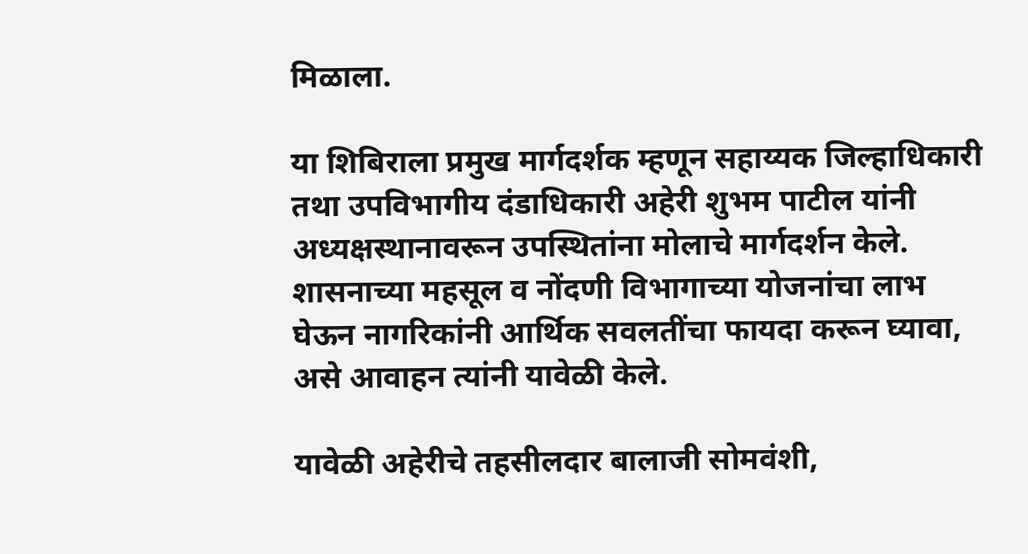मिळाला.

या शिबिराला प्रमुख मार्गदर्शक म्हणून सहाय्यक जिल्हाधिकारी तथा उपविभागीय दंडाधिकारी अहेरी शुभम पाटील यांनी अध्यक्षस्थानावरून उपस्थितांना मोलाचे मार्गदर्शन केले. शासनाच्या महसूल व नोंदणी विभागाच्या योजनांचा लाभ घेऊन नागरिकांनी आर्थिक सवलतींचा फायदा करून घ्यावा, असे आवाहन त्यांनी यावेळी केले.

यावेळी अहेरीचे तहसीलदार बालाजी सोमवंशी,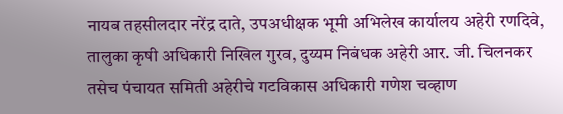नायब तहसीलदार नरेंद्र दाते, उपअधीक्षक भूमी अभिलेख कार्यालय अहेरी रणदिवे, तालुका कृषी अधिकारी निखिल गुरव, दुय्यम निबंधक अहेरी आर. जी. चिलनकर तसेच पंचायत समिती अहेरीचे गटविकास अधिकारी गणेश चव्हाण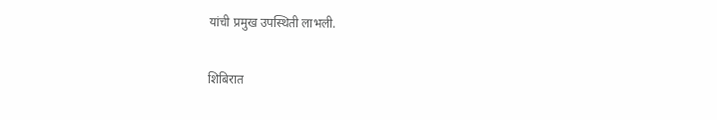यांची प्रमुख उपस्थिती लाभली.

शिबिरात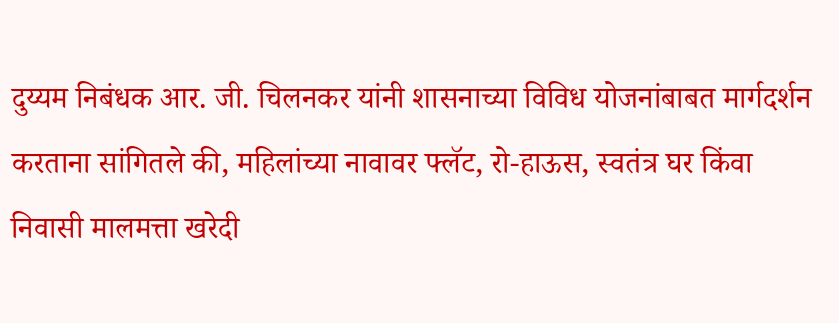दुय्यम निबंधक आर. जी. चिलनकर यांनी शासनाच्या विविध योजनांबाबत मार्गदर्शन करताना सांगितले की, महिलांच्या नावावर फ्लॅट, रो-हाऊस, स्वतंत्र घर किंवा निवासी मालमत्ता खरेदी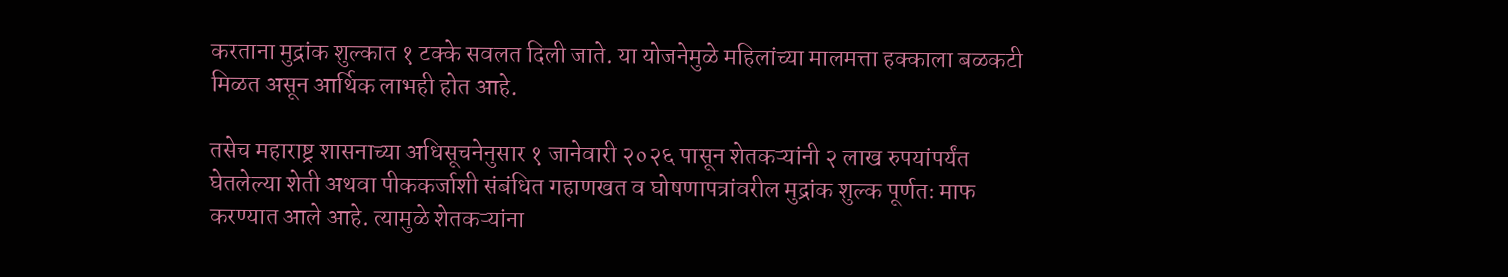करताना मुद्रांक शुल्कात १ टक्के सवलत दिली जाते. या योजनेमुळे महिलांच्या मालमत्ता हक्काला बळकटी मिळत असून आर्थिक लाभही होत आहे.

तसेच महाराष्ट्र शासनाच्या अधिसूचनेनुसार १ जानेवारी २०२६ पासून शेतकऱ्यांनी २ लाख रुपयांपर्यंत घेतलेल्या शेती अथवा पीककर्जाशी संबंधित गहाणखत व घोषणापत्रांवरील मुद्रांक शुल्क पूर्णतः माफ करण्यात आले आहे. त्यामुळे शेतकऱ्यांना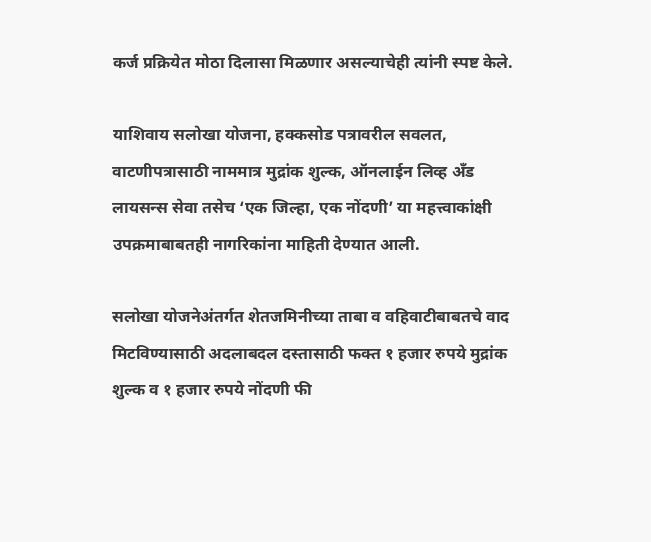कर्ज प्रक्रियेत मोठा दिलासा मिळणार असल्याचेही त्यांनी स्पष्ट केले.

याशिवाय सलोखा योजना, हक्कसोड पत्रावरील सवलत, वाटणीपत्रासाठी नाममात्र मुद्रांक शुल्क, ऑनलाईन लिव्ह अँड लायसन्स सेवा तसेच ‘एक जिल्हा, एक नोंदणी’ या महत्त्वाकांक्षी उपक्रमाबाबतही नागरिकांना माहिती देण्यात आली.

सलोखा योजनेअंतर्गत शेतजमिनीच्या ताबा व वहिवाटीबाबतचे वाद मिटविण्यासाठी अदलाबदल दस्तासाठी फक्त १ हजार रुपये मुद्रांक शुल्क व १ हजार रुपये नोंदणी फी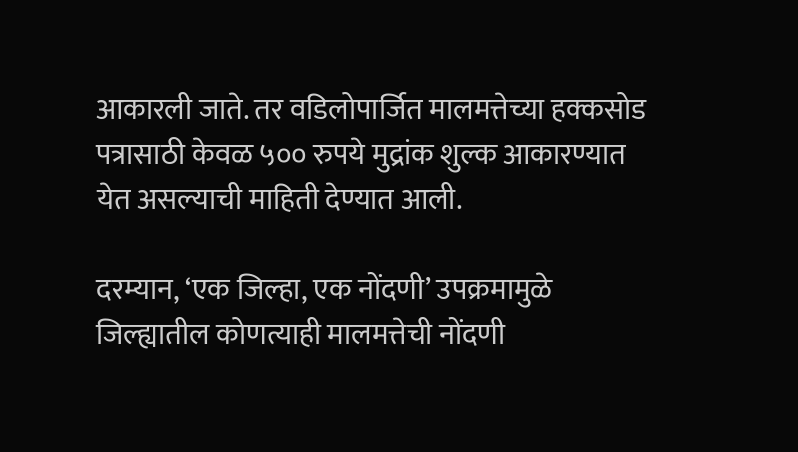आकारली जाते. तर वडिलोपार्जित मालमत्तेच्या हक्कसोड पत्रासाठी केवळ ५०० रुपये मुद्रांक शुल्क आकारण्यात येत असल्याची माहिती देण्यात आली.

दरम्यान, ‘एक जिल्हा, एक नोंदणी’ उपक्रमामुळे जिल्ह्यातील कोणत्याही मालमत्तेची नोंदणी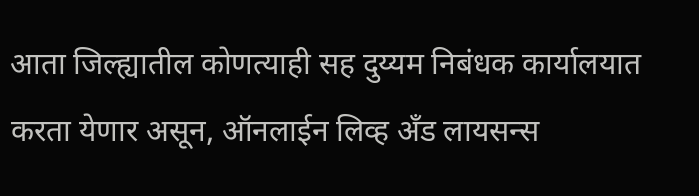आता जिल्ह्यातील कोणत्याही सह दुय्यम निबंधक कार्यालयात करता येणार असून, ऑनलाईन लिव्ह अँड लायसन्स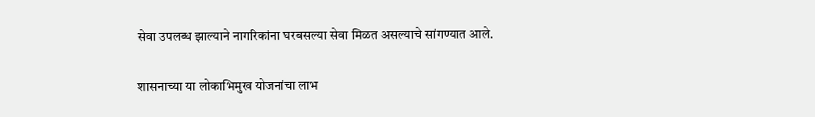सेवा उपलब्ध झाल्याने नागरिकांना घरबसल्या सेवा मिळत असल्याचे सांगण्यात आले.

शासनाच्या या लोकाभिमुख योजनांचा लाभ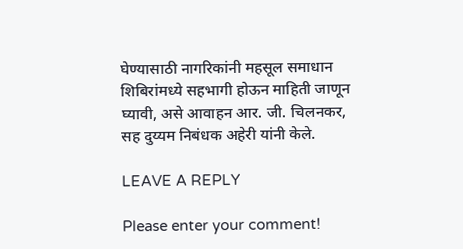घेण्यासाठी नागरिकांनी महसूल समाधान शिबिरांमध्ये सहभागी होऊन माहिती जाणून घ्यावी, असे आवाहन आर. जी. चिलनकर, सह दुय्यम निबंधक अहेरी यांनी केले.

LEAVE A REPLY

Please enter your comment!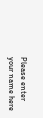Please enter your name here